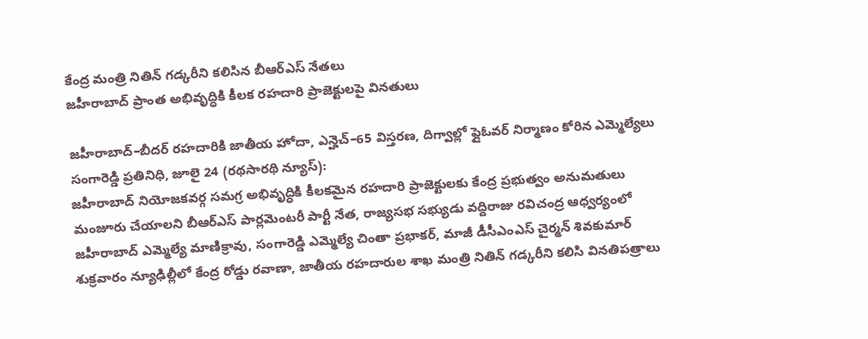కేంద్ర మంత్రి నితిన్ గడ్కరీని కలిసిన బీఆర్ఎస్ నేతలు
జహీరాబాద్ ప్రాంత అభివృద్ధికి కీలక రహదారి ప్రాజెక్టులపై వినతులు

జహీరాబాద్–బీదర్ రహదారికి జాతీయ హోదా, ఎన్హెచ్–65 విస్తరణ, దిగ్వాల్లో ఫ్లైఓవర్ నిర్మాణం కోరిన ఎమ్మెల్యేలు
సంగారెడ్డి ప్రతినిధి, జూలై 24 (రథసారథి న్యూస్):
జహీరాబాద్ నియోజకవర్గ సమగ్ర అభివృద్ధికి కీలకమైన రహదారి ప్రాజెక్టులకు కేంద్ర ప్రభుత్వం అనుమతులు మంజూరు చేయాలని బీఆర్ఎస్ పార్లమెంటరీ పార్టీ నేత, రాజ్యసభ సభ్యుడు వద్దిరాజు రవిచంద్ర ఆధ్వర్యంలో జహీరాబాద్ ఎమ్మెల్యే మాణిక్రావు, సంగారెడ్డి ఎమ్మెల్యే చింతా ప్రభాకర్, మాజీ డీసీఎంఎస్ చైర్మన్ శివకుమార్ శుక్రవారం న్యూఢిల్లీలో కేంద్ర రోడ్డు రవాణా, జాతీయ రహదారుల శాఖ మంత్రి నితిన్ గడ్కరీని కలిసి వినతిపత్రాలు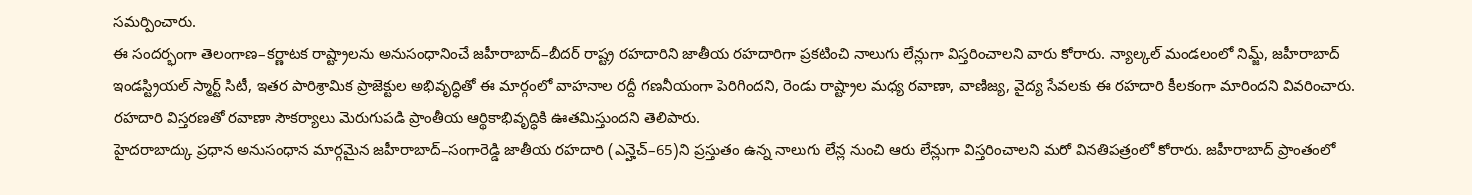సమర్పించారు.
ఈ సందర్భంగా తెలంగాణ–కర్ణాటక రాష్ట్రాలను అనుసంధానించే జహీరాబాద్–బీదర్ రాష్ట్ర రహదారిని జాతీయ రహదారిగా ప్రకటించి నాలుగు లేన్లుగా విస్తరించాలని వారు కోరారు. న్యాల్కల్ మండలంలో నిమ్జ్, జహీరాబాద్ ఇండస్ట్రియల్ స్మార్ట్ సిటీ, ఇతర పారిశ్రామిక ప్రాజెక్టుల అభివృద్ధితో ఈ మార్గంలో వాహనాల రద్దీ గణనీయంగా పెరిగిందని, రెండు రాష్ట్రాల మధ్య రవాణా, వాణిజ్య, వైద్య సేవలకు ఈ రహదారి కీలకంగా మారిందని వివరించారు. రహదారి విస్తరణతో రవాణా సౌకర్యాలు మెరుగుపడి ప్రాంతీయ ఆర్థికాభివృద్ధికి ఊతమిస్తుందని తెలిపారు.
హైదరాబాద్కు ప్రధాన అనుసంధాన మార్గమైన జహీరాబాద్–సంగారెడ్డి జాతీయ రహదారి (ఎన్హెచ్–65)ని ప్రస్తుతం ఉన్న నాలుగు లేన్ల నుంచి ఆరు లేన్లుగా విస్తరించాలని మరో వినతిపత్రంలో కోరారు. జహీరాబాద్ ప్రాంతంలో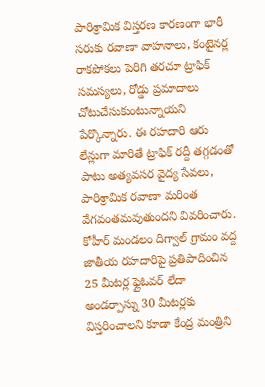పారిశ్రామిక విస్తరణ కారణంగా భారీ సరుకు రవాణా వాహనాలు, కంటైనర్ల రాకపోకలు పెరిగి తరచూ ట్రాఫిక్ సమస్యలు, రోడ్డు ప్రమాదాలు చోటుచేసుకుంటున్నాయని పేర్కొన్నారు. ఈ రహదారి ఆరు లేన్లుగా మారితే ట్రాఫిక్ రద్దీ తగ్గడంతో పాటు అత్యవసర వైద్య సేవలు, పారిశ్రామిక రవాణా మరింత వేగవంతమవుతుందని వివరించారు.
కోహీర్ మండలం దిగ్వాల్ గ్రామం వద్ద జాతీయ రహదారిపై ప్రతిపాదించిన 25 మీటర్ల ఫ్లైఓవర్ లేదా అండర్పాస్ను 30 మీటర్లకు విస్తరించాలని కూడా కేంద్ర మంత్రిని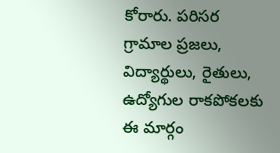కోరారు. పరిసర గ్రామాల ప్రజలు, విద్యార్థులు, రైతులు, ఉద్యోగుల రాకపోకలకు ఈ మార్గం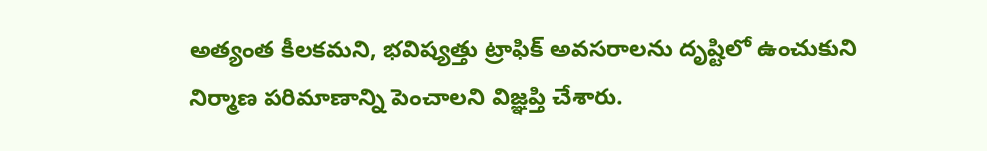అత్యంత కీలకమని, భవిష్యత్తు ట్రాఫిక్ అవసరాలను దృష్టిలో ఉంచుకుని నిర్మాణ పరిమాణాన్ని పెంచాలని విజ్ఞప్తి చేశారు.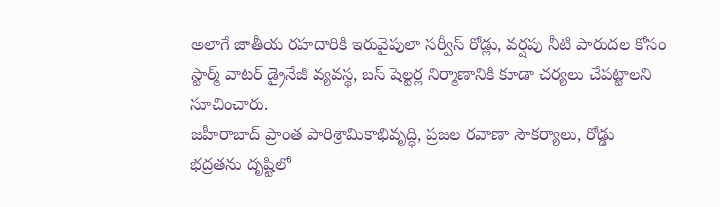అలాగే జాతీయ రహదారికి ఇరువైపులా సర్వీస్ రోడ్లు, వర్షపు నీటి పారుదల కోసం స్టార్మ్ వాటర్ డ్రైనేజీ వ్యవస్థ, బస్ షెల్టర్ల నిర్మాణానికి కూడా చర్యలు చేపట్టాలని సూచించారు.
జహీరాబాద్ ప్రాంత పారిశ్రామికాభివృద్ధి, ప్రజల రవాణా సౌకర్యాలు, రోడ్డు భద్రతను దృష్టిలో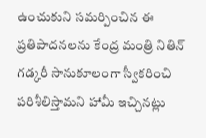ఉంచుకుని సమర్పించిన ఈ ప్రతిపాదనలను కేంద్ర మంత్రి నితిన్ గడ్కరీ సానుకూలంగా స్వీకరించి పరిశీలిస్తామని హామీ ఇచ్చినట్లు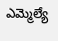ఎమ్మెల్యే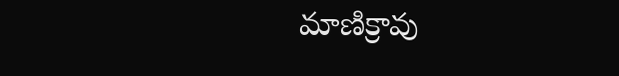మాణిక్రావు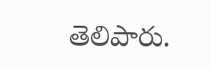తెలిపారు.